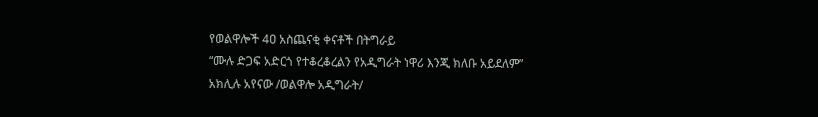የወልዋሎች 4ዐ አስጨናቂ ቀናቶች በትግራይ
“ሙሉ ድጋፍ አድርጎ የተቆረቆረልን የአዲግራት ነዋሪ እንጂ ክለቡ አይደለም”
አክሊሉ አየናው /ወልዋሎ አዲግራት/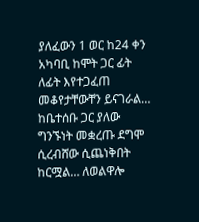ያለፈውን 1 ወር ከ24 ቀን አካባቢ ከሞት ጋር ፊት ለፊት እየተጋፈጠ መቆየታቸውቸን ይናገራል… ከቤተሰቡ ጋር ያለው ግንኙነት መቋረጡ ደግሞ ሲረብሸው ሲጨነቅበት ከርሟል… ለወልዋሎ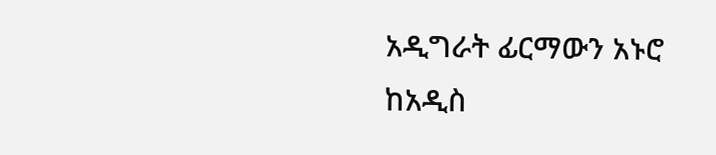አዲግራት ፊርማውን አኑሮ ከአዲስ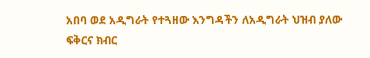አበባ ወደ አዲግራት የተጓዘው እንግዳችን ለአዲግራት ህዝብ ያለው ፍቅርና ክብር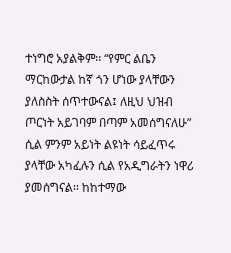ተነግሮ አያልቅም፡፡ “የምር ልቤን ማርከውታል ከኛ ጎን ሆነው ያላቸውን ያለስስት ሰጥተውናል፤ ለዚህ ህዝብ ጦርነት አይገባም በጣም አመሰግናለሁ” ሲል ምንም አይነት ልዩነት ሳይፈጥሩ ያላቸው አካፈሉን ሲል የአዲግራትን ነዋሪ ያመሰግናል፡፡ ከከተማው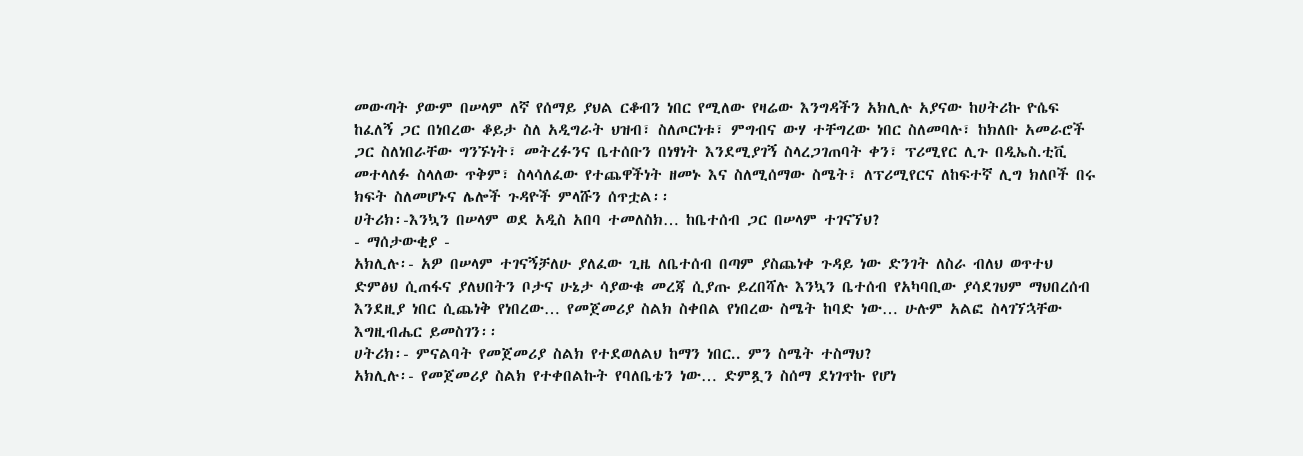መውጣት ያውም በሠላም ለኛ የሰማይ ያህል ርቆብን ነበር የሚለው የዛሬው እንግዳችን አክሊሉ አያናው ከሀትሪኩ ዮሴፍ ከፈለኝ ጋር በነበረው ቆይታ ስለ አዲግራት ህዝብ፣ ስለጦርነቱ፣ ምግብና ውሃ ተቸግረው ነበር ስለመባሉ፣ ከክለቡ አመራሮች ጋር ስለነበራቸው ግንኙነት፣ መትረፉንና ቤተሰቡን በነፃነት እንደሚያገኝ ስላረጋገጠባት ቀን፣ ፕሪሚየር ሊጉ በዲኤስ.ቲቪ መተላለፉ ስላለው ጥቅም፣ ስላሳለፈው የተጨዋችነት ዘመኑ እና ስለሚሰማው ስሜት፣ ለፕሪሚየርና ለከፍተኛ ሊግ ክለቦች በሩ ክፍት ስለመሆኑና ሌሎች ጉዳዮች ምላሹን ሰጥቷል፡፡
ሀትሪክ፡-እንኳን በሠላም ወደ አዲስ አበባ ተመለስክ… ከቤተሰብ ጋር በሠላም ተገናኘህ?
- ማሰታውቂያ -
አክሊሉ፡- አዎ በሠላም ተገናኝቻለሁ ያለፈው ጊዜ ለቤተሰብ በጣም ያስጨነቀ ጉዳይ ነው ድንገት ለስራ ብለህ ወጥተህ ድምፅህ ሲጠፋና ያለህበትን ቦታና ሁኔታ ሳያውቁ መረጃ ሲያጡ ይረበሻሉ እንኳን ቤተሰብ የአካባቢው ያሳደገህም ማህበረሰብ እንደዚያ ነበር ሲጨነቅ የነበረው… የመጀመሪያ ስልክ ስቀበል የነበረው ስሜት ከባድ ነው… ሁሉም አልፎ ስላገኘኋቸው እግዚብሔር ይመስገን፡፡
ሀትሪክ፡- ምናልባት የመጀመሪያ ስልክ የተደወለልህ ከማን ነበር.. ምን ስሜት ተስማህ?
አክሊሉ፡- የመጀመሪያ ስልክ የተቀበልኩት የባለቤቴን ነው… ድምጿን ስሰማ ደነገጥኩ የሆነ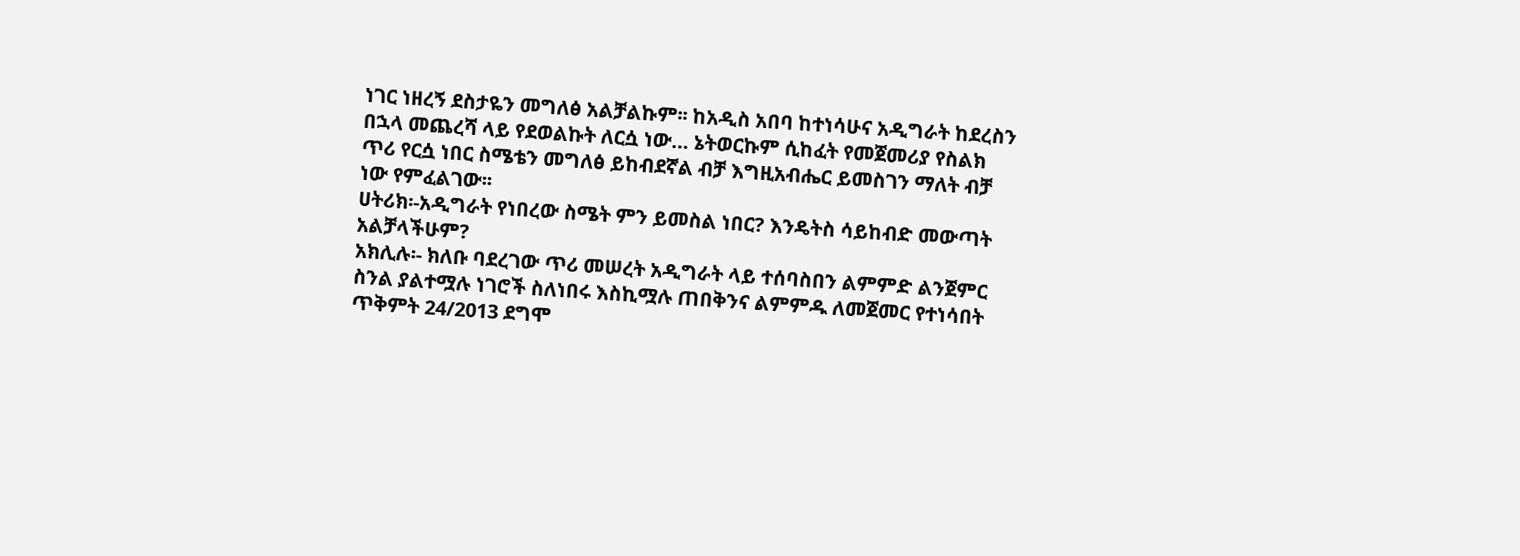ነገር ነዘረኝ ደስታዬን መግለፅ አልቻልኩም፡፡ ከአዲስ አበባ ከተነሳሁና አዲግራት ከደረስን በኋላ መጨረሻ ላይ የደወልኩት ለርሷ ነው… ኔትወርኩም ሲከፈት የመጀመሪያ የስልክ ጥሪ የርሷ ነበር ስሜቴን መግለፅ ይከብደኛል ብቻ እግዚአብሔር ይመስገን ማለት ብቻ ነው የምፈልገው፡፡
ሀትሪክ፡-አዲግራት የነበረው ስሜት ምን ይመስል ነበር? እንዴትስ ሳይከብድ መውጣት አልቻላችሁም?
አክሊሉ፡- ክለቡ ባደረገው ጥሪ መሠረት አዲግራት ላይ ተሰባስበን ልምምድ ልንጀምር ስንል ያልተሟሉ ነገሮች ስለነበሩ እስኪሟሉ ጠበቅንና ልምምዱ ለመጀመር የተነሳበት ጥቅምት 24/2013 ደግሞ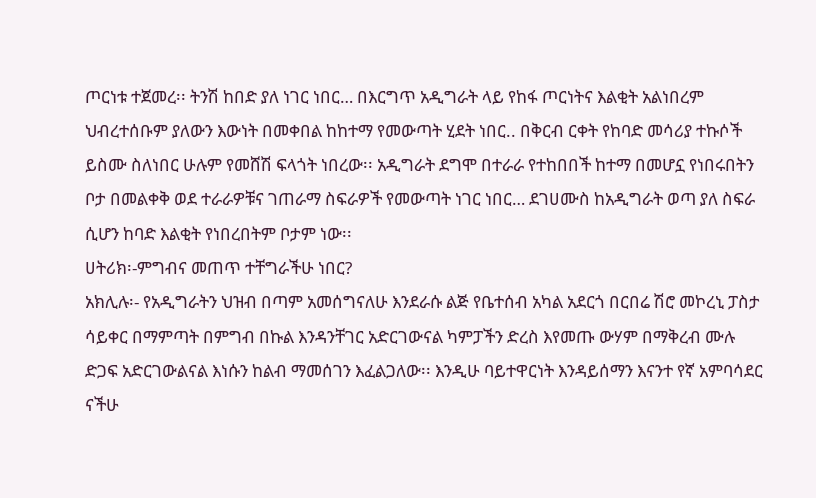ጦርነቱ ተጀመረ፡፡ ትንሽ ከበድ ያለ ነገር ነበር… በእርግጥ አዲግራት ላይ የከፋ ጦርነትና እልቂት አልነበረም ህብረተሰቡም ያለውን እውነት በመቀበል ከከተማ የመውጣት ሂደት ነበር.. በቅርብ ርቀት የከባድ መሳሪያ ተኩሶች ይስሙ ስለነበር ሁሉም የመሸሽ ፍላጎት ነበረው፡፡ አዲግራት ደግሞ በተራራ የተከበበች ከተማ በመሆኗ የነበሩበትን ቦታ በመልቀቅ ወደ ተራራዎቹና ገጠራማ ስፍራዎች የመውጣት ነገር ነበር… ደገሀሙስ ከአዲግራት ወጣ ያለ ስፍራ ሲሆን ከባድ እልቂት የነበረበትም ቦታም ነው፡፡
ሀትሪክ፡-ምግብና መጠጥ ተቸግራችሁ ነበር?
አክሊሉ፡- የአዲግራትን ህዝብ በጣም አመሰግናለሁ እንደራሱ ልጅ የቤተሰብ አካል አደርጎ በርበሬ ሽሮ መኮረኒ ፓስታ ሳይቀር በማምጣት በምግብ በኩል እንዳንቸገር አድርገውናል ካምፓችን ድረስ እየመጡ ውሃም በማቅረብ ሙሉ ድጋፍ አድርገውልናል እነሱን ከልብ ማመሰገን እፈልጋለው፡፡ እንዲሁ ባይተዋርነት እንዳይሰማን እናንተ የኛ አምባሳደር ናችሁ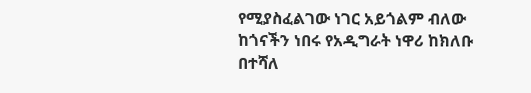የሚያስፈልገው ነገር አይጎልም ብለው ከጎናችን ነበሩ የአዲግራት ነዋሪ ከክለቡ በተሻለ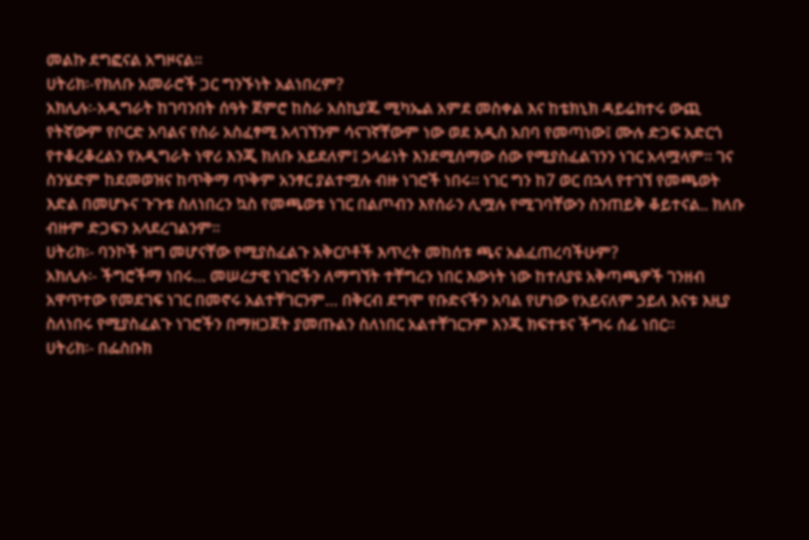መልኩ ደግፎናል አግዞናል፡፡
ሀትሪክ፡-የክለቡ አመራሮች ጋር ግንኙነት አልነበረም?
አክሊሉ፡-አዲግራት ከገባንበት ሰዓት ጀምሮ ከስራ አስኪያጁ ሚካኤል አምደ መስቀል እና ከቴክኒክ ዳይሬክተሩ ውጪ የትኛውም የቦርድ አባልና የስራ አስፈፃሚ አላገኘንም ሳናገኛቸውም ነው ወደ አዲስ አበባ የመጣነው፤ ሙሉ ድጋፍ አድርጎ የተቆረቆረልን የአዲግራት ነዋሪ እንጂ ክለቡ አይደለም፤ ኃላፊነት እንደሚሰማው ሰው የሚያስፈልገንን ነገር አላሟላም፡፡ ገና ስንሄድም ከደመወዝና ከጥቅማ ጥቅም አንፃር ያልተሟሉ ብዙ ነገሮች ነበሩ፡፡ ነገር ግን ከ7 ወር በኋላ የተገኘ የመጫወት እድል በመሆኑና ጉጉቱ ስለነበረን ኳስ የመጫወቱ ነገር በልጦብን እየሰራን ሊሟሉ የሚገባቸውን ስንጠይቅ ቆይተናል.. ክለቡ ብዙም ድጋፍን አላደረገልንም፡፡
ሀትሪክ፡- ባንኮች ዝግ መሆናቸው የሚያስፈልጉ አቅርቦቶች እጥረት መከሰቱ ጫና አልፈጠረባችሁም?
አክሊሉ፡- ችግሮችማ ነበሩ… መሠረታዊ ነገሮችን ለማግኘት ተቸግረን ነበር እውነት ነው ከተለያዩ አቅጣጫዎች ገንዘብ አዋጥተው የመደገፍ ነገር በመኖሩ አልተቸገርንም… በቅርብ ደግሞ የቡድናችን አባል የሆነው የአይናለም ኃይለ እናቱ እዚያ ስለነበሩ የሚያስፈልጉ ነገሮችን በማዘጋጀት ያመጡልን ስለነበር አልተቸገርንም እንጂ ክፍተቱና ችግሩ ሰፊ ነበር፡፡
ሀትሪክ፡- በፌስቡክ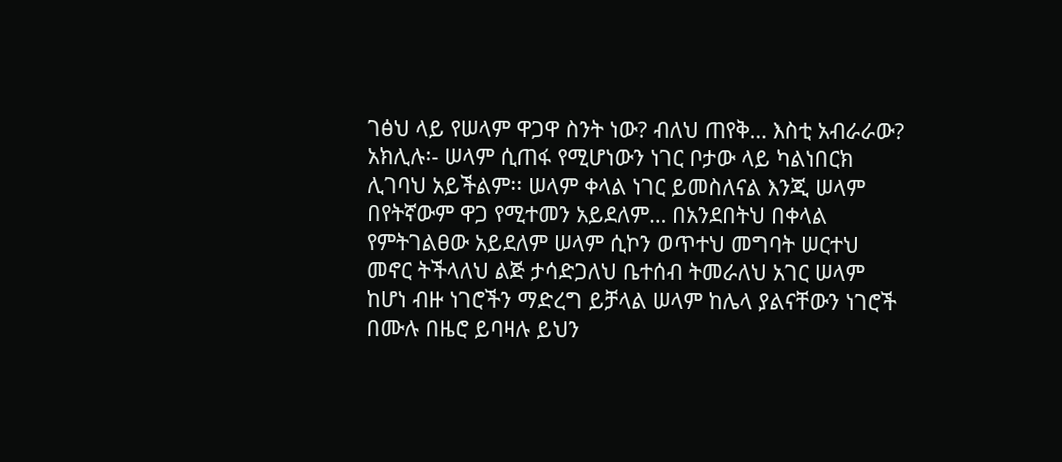ገፅህ ላይ የሠላም ዋጋዋ ስንት ነው? ብለህ ጠየቅ… እስቲ አብራራው?
አክሊሉ፡- ሠላም ሲጠፋ የሚሆነውን ነገር ቦታው ላይ ካልነበርክ ሊገባህ አይችልም፡፡ ሠላም ቀላል ነገር ይመስለናል እንጂ ሠላም በየትኛውም ዋጋ የሚተመን አይደለም… በአንደበትህ በቀላል የምትገልፀው አይደለም ሠላም ሲኮን ወጥተህ መግባት ሠርተህ መኖር ትችላለህ ልጅ ታሳድጋለህ ቤተሰብ ትመራለህ አገር ሠላም ከሆነ ብዙ ነገሮችን ማድረግ ይቻላል ሠላም ከሌላ ያልናቸውን ነገሮች በሙሉ በዜሮ ይባዛሉ ይህን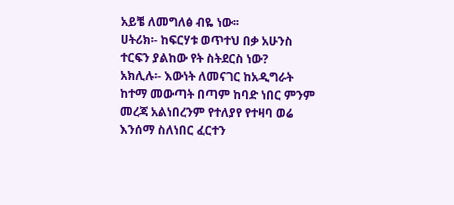አይቼ ለመግለፅ ብዬ ነው፡፡
ሀትሪክ፡- ከፍርሃቱ ወጥተህ በቃ አሁንስ ተርፍን ያልከው የት ስትደርስ ነው?
አክሊሉ፡- እውነት ለመናገር ከአዲግራት ከተማ መውጣት በጣም ከባድ ነበር ምንም መረጃ አልነበረንም የተለያየ የተዛባ ወሬ እንሰማ ስለነበር ፈርተን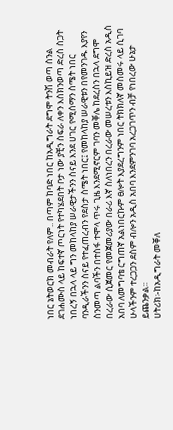ነበር ኔትወርክ መብራት የለም.. በጣም ከባድ ነበር ከአዲግራት ደግሞ ትንሽ ወጣ ስንል ደገሐሙስ ላይ ከፍተኛ ጦርነት የተካሄደበት ቦታ ነው ያቺን ስፍራ ለቀን እስክንወጣ ድረስ ስጋት ነበረኝ በኋላ ላይ ግን መከላከያ ሠራዊታችንን ስናይ እንደ ሀገር የሚሰማን ስሜት ነበር ባንዲራችንን ስናይ የተፈጠረብን የደስታ ስሜት ነበር፤ የመከላከያ ሠራዊቱን በየመንገዱ እያየን ስንመጣ ልባችን በተስፋ ተሞላ ጥሩ ጊዜ እንደሚኖርም ገባን መቐሌ ከደረስን በኋላ ደግሞ በረራው ሲጀመር የመጀመሪያው በራሪ እኛ ስለነበረን በረራው መሠረቱን እስኪይዝ ድረስ አዲስ አበባ ለመግባቴ ርግጠኛ አልነበርኩም ፀሎት እያደረግንም ነበር ትክክለኛ መስመሩ ላይ ሲገባ ሁላችንም ተረጋጋን ደስም ብሎን አዲስ አበባ እንደምንገባ አረጋገጥን ብቻ የነበረው ሁኔታ ይጨንቃል፡፡
ሀትሪክ፡-ከአዲግራት መቐለ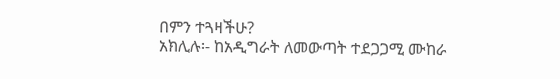በምን ተጓዛችሁ?
አክሊሉ፡- ከአዲግራት ለመውጣት ተደጋጋሚ ሙከራ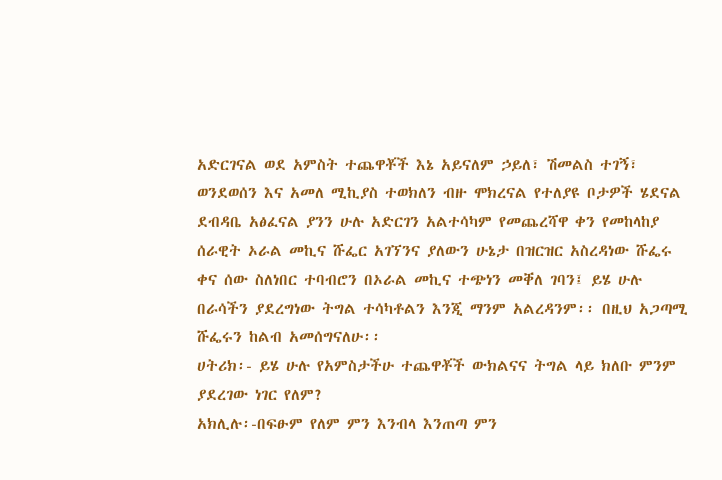አድርገናል ወደ አምስት ተጨዋቾች እኔ አይናለም ኃይለ፣ ሽመልስ ተገኝ፣ ወንደወሰን እና አመለ ሚኪያስ ተወክለን ብዙ ሞክረናል የተለያዩ ቦታዎች ሄደናል ደብዳቤ አፅፈናል ያንን ሁሉ አድርገን አልተሳካም የመጨረሻዋ ቀን የመከላከያ ሰራዊት ኦራል መኪና ሹፌር አገኘንና ያለውን ሁኔታ በዝርዝር አስረዳነው ሹፌሩ ቀና ሰው ስለነበር ተባብሮን በኦራል መኪና ተጭነን መቐለ ገባን፤ ይሄ ሁሉ በራሳችን ያደረግነው ትግል ተሳካቶልን እንጂ ማንም አልረዳንም፡፡ በዚህ አጋጣሚ ሹፌሩን ከልብ አመሰግናለሁ፡፡
ሀትሪክ፡- ይሄ ሁሉ የአምስታችሁ ተጨዋቾች ውክልናና ትግል ላይ ክለቡ ምንም ያደረገው ነገር የለም?
አክሊሉ፡-በፍፁም የለም ምን እንብላ እንጠጣ ምን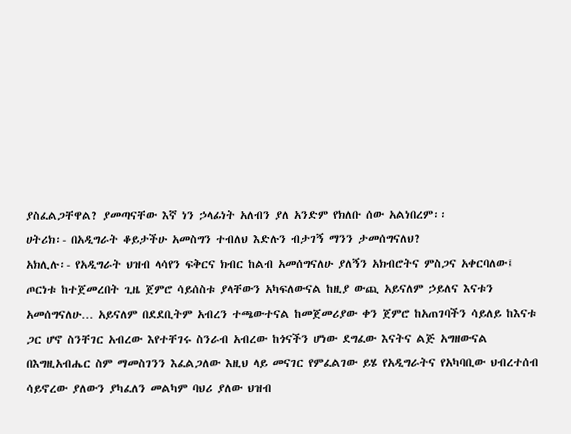ያስፈልጋቸዋል? ያመጣናቸው እኛ ነን ኃላፊነት አለብን ያለ አንድም የክለቡ ሰው አልነበረም፡፡
ሀትሪክ፡- በአዲግራት ቆይታችሁ አመስግን ተብለህ እድሉን ብታገኝ ማንን ታመሰግናለህ?
አክሊሉ፡- የአዲግራት ህዝብ ላሳየን ፍቅርና ክብር ከልብ አመሰግናለሁ ያለኝን አክብሮትና ምስጋና አቀርባለው፤ ጦርነቱ ከተጀመረበት ጊዜ ጀምሮ ሳይሰስቱ ያላቸውን አካፍለውናል ከዚያ ውጪ አይናለም ኃይለና እናቱን አመሰግናለሁ… አይናለም በደደቢትም አብረን ተጫውተናል ከመጀመሪያው ቀን ጀምሮ ከአጠገባችን ሳይለይ ከእናቱ ጋር ሆኖ ስንቸገር አብረው እየተቸገሩ ስንራብ አብረው ከጎናችን ሆነው ደግፈው እናትና ልጅ አግዘውናል በእግዚአብሔር ስም ማመስገንን እፈልጋለው እዚህ ላይ መናገር የምፈልገው ይሄ የአዲግራትና የአካባቢው ህብረተሰብ ሳይኖረው ያለውን ያካፈለን መልካም ባህሪ ያለው ህዝብ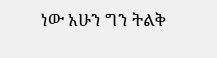ነው አሁን ግን ትልቅ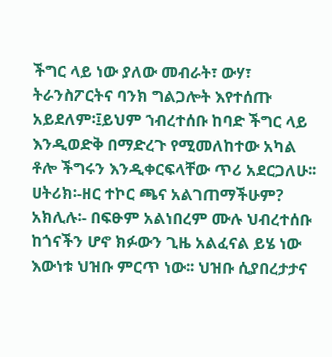ችግር ላይ ነው ያለው መብራት፣ ውሃ፣ ትራንስፖርትና ባንክ ግልጋሎት እየተሰጡ አይደለም፡፤ይህም ኀብረተሰቡ ከባድ ችግር ላይ እንዲወድቅ በማድረጉ የሚመለከተው አካል ቶሎ ችግሩን እንዲቀርፍላቸው ጥሪ አደርጋለሁ፡፡
ሀትሪክ፡-ዘር ተኮር ጫና አልገጠማችሁም?
አክሊሉ፡- በፍፁም አልነበረም ሙሉ ህብረተሰቡ ከጎናችን ሆኖ ክፉውን ጊዜ አልፈናል ይሄ ነው እውነቱ ህዝቡ ምርጥ ነው፡፡ ህዝቡ ሲያበረታታና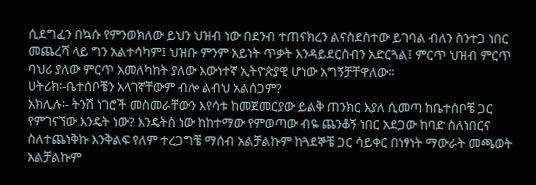ሲደግፈን በኳሱ የምንወክለው ይህን ህዝብ ነው በደንብ ተጠናክረን ልናስደስተው ይገባል ብለን ስንተጋ ነበር መጨረሻ ላይ ግን አልተሳካም፤ ህዝቡ ምንም አይነት ጥቃት እንዳይደርስብን አድርጓል፤ ምርጥ ህዝብ ምርጥ ባህሪ ያለው ምርጥ አመለካከት ያለው እውነተኛ ኢትዮጵያዊ ሆነው አግኝቻቸዋለው፡፡
ሀትሪክ፡-ቤተሰቦቼን አላገኛቸውም ብሎ ልብህ አልሰጋም?
አክሊሉ፡- ትንሽ ነገሮች መስመራቸውን እየሳቱ ከመጀመርያው ይልቅ ጠንክር እያለ ሲመጣ ከቤተሰቦቼ ጋር የምገናኘው እንዴት ነው? እንዴትስ ነው ከከተማው የምወጣው ብዬ ጨንቆኝ ነበር አደጋው ከባድ ስለነበርና ስለተጨነቅኩ እንቅልፍ የለም ተረጋግቼ ማሰብ አልቻልኩም ከጓደኞቼ ጋር ሳይቀር በነፃነት ማውራት መጫወት አልቻልኩም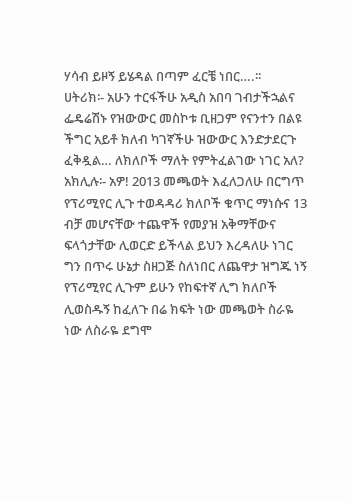ሃሳብ ይዞኝ ይሄዳል በጣም ፈርቼ ነበር….፡፡
ሀትሪክ፡- አሁን ተርፋችሁ አዲስ አበባ ገብታችኋልና ፌዴሬሽኑ የዝውውር መስኮቱ ቢዘጋም የናንተን በልዩ ችግር አይቶ ክለብ ካገኛችሁ ዝውውር እንድታደርጉ ፈቅዷል… ለክለቦች ማለት የምትፈልገው ነገር አለ?
አክሊሉ፡- አዎ! 2013 መጫወት እፈለጋለሁ በርግጥ የፕሪሚየር ሊጉ ተወዳዳሪ ክለቦች ቁጥር ማነሱና 13 ብቻ መሆናቸው ተጨዋች የመያዝ አቅማቸውና ፍላጎታቸው ሊወርድ ይችላል ይህን እረዳለሁ ነገር ግን በጥሩ ሁኔታ ስዘጋጅ ስለነበር ለጨዋታ ዝግጁ ነኝ የፕሪሚየር ሊጉም ይሁን የከፍተኛ ሊግ ክለቦች ሊወስዱኝ ከፈለጉ በሬ ክፍት ነው መጫወት ስራዬ ነው ለስራዬ ደግሞ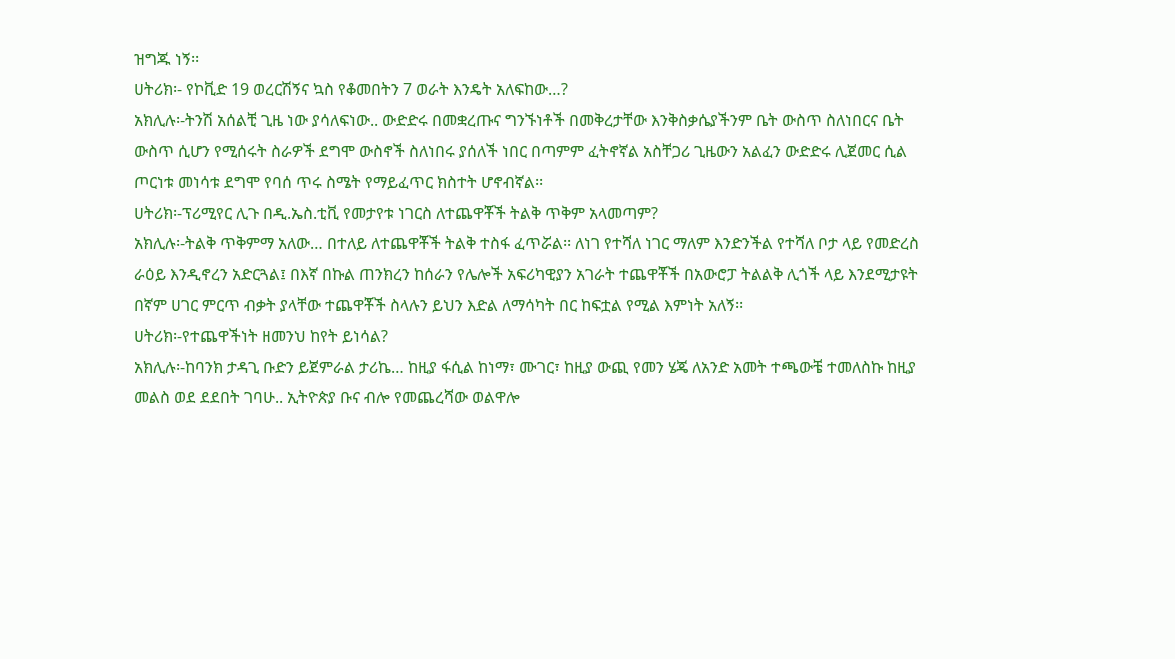ዝግጁ ነኝ፡፡
ሀትሪክ፡- የኮቪድ 19 ወረርሽኝና ኳስ የቆመበትን 7 ወራት እንዴት አለፍከው…?
አክሊሉ፡-ትንሽ አሰልቺ ጊዜ ነው ያሳለፍነው.. ውድድሩ በመቋረጡና ግንኙነቶች በመቅረታቸው እንቅስቃሴያችንም ቤት ውስጥ ስለነበርና ቤት ውስጥ ሲሆን የሚሰሩት ስራዎች ደግሞ ውስኖች ስለነበሩ ያሰለች ነበር በጣምም ፈትኖኛል አስቸጋሪ ጊዜውን አልፈን ውድድሩ ሊጀመር ሲል ጦርነቱ መነሳቱ ደግሞ የባሰ ጥሩ ስሜት የማይፈጥር ክስተት ሆኖብኛል፡፡
ሀትሪክ፡-ፕሪሚየር ሊጉ በዲ.ኤስ.ቲቪ የመታየቱ ነገርስ ለተጨዋቾች ትልቅ ጥቅም አላመጣም?
አክሊሉ፡-ትልቅ ጥቅምማ አለው… በተለይ ለተጨዋቾች ትልቅ ተስፋ ፈጥሯል፡፡ ለነገ የተሻለ ነገር ማለም እንድንችል የተሻለ ቦታ ላይ የመድረስ ራዕይ እንዲኖረን አድርጓል፤ በእኛ በኩል ጠንክረን ከሰራን የሌሎች አፍሪካዊያን አገራት ተጨዋቾች በአውሮፓ ትልልቅ ሊጎች ላይ እንደሚታዩት በኛም ሀገር ምርጥ ብቃት ያላቸው ተጨዋቾች ስላሉን ይህን እድል ለማሳካት በር ከፍቷል የሚል እምነት አለኝ፡፡
ሀትሪክ፡-የተጨዋችነት ዘመንህ ከየት ይነሳል?
አክሊሉ፡-ከባንክ ታዳጊ ቡድን ይጀምራል ታሪኬ… ከዚያ ፋሲል ከነማ፣ ሙገር፣ ከዚያ ውጪ የመን ሄጄ ለአንድ አመት ተጫውቼ ተመለስኩ ከዚያ መልስ ወደ ደደበት ገባሁ.. ኢትዮጵያ ቡና ብሎ የመጨረሻው ወልዋሎ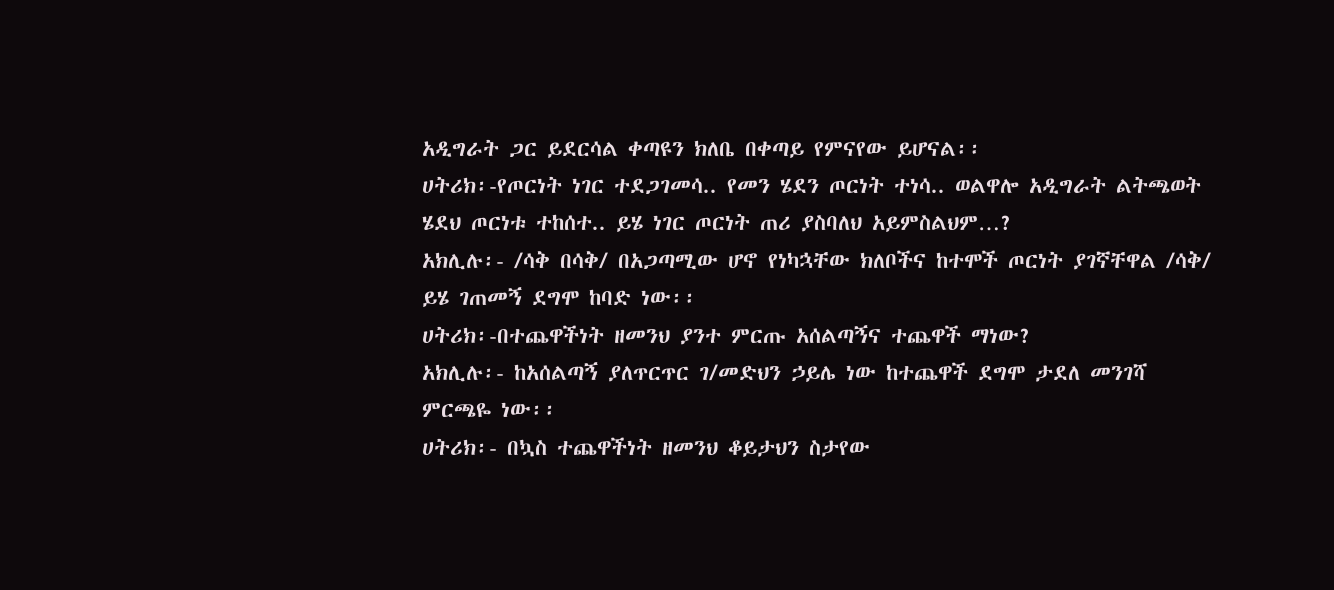አዲግራት ጋር ይደርሳል ቀጣዩን ክለቤ በቀጣይ የምናየው ይሆናል፡፡
ሀትሪክ፡-የጦርነት ነገር ተደጋገመሳ.. የመን ሄደን ጦርነት ተነሳ.. ወልዋሎ አዲግራት ልትጫወት ሄደህ ጦርነቱ ተከሰተ.. ይሄ ነገር ጦርነት ጠሪ ያስባለህ አይምስልህም…?
አክሊሉ፡- /ሳቅ በሳቅ/ በአጋጣሚው ሆኖ የነካኋቸው ክለቦችና ከተሞች ጦርነት ያገኛቸዋል /ሳቅ/ ይሄ ገጠመኝ ደግሞ ከባድ ነው፡፡
ሀትሪክ፡-በተጨዋችነት ዘመንህ ያንተ ምርጡ አሰልጣኝና ተጨዋች ማነው?
አክሊሉ፡- ከአሰልጣኝ ያለጥርጥር ገ/መድህን ኃይሌ ነው ከተጨዋች ደግሞ ታደለ መንገሻ ምርጫዬ ነው፡፡
ሀትሪክ፡- በኳስ ተጨዋችነት ዘመንህ ቆይታህን ስታየው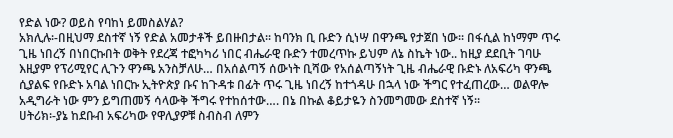የድል ነው? ወይስ የባከነ ይመስልሃል?
አክሊሉ፡-በዚህማ ደስተኛ ነኝ የድል አመታቶች ይበዙበታል፡፡ ከባንክ ቢ ቡድን ሲነሣ በዋንጫ የታጀበ ነው፡፡ በፋሲል ከነማም ጥሩ ጊዜ ነበረኝ በነበርኩበት ወቅት የደረጃ ተፎካካሪ ነበር ብሔራዊ ቡድን ተመረጥኩ ይህም ለኔ ስኬት ነው.. ከዚያ ደደቢት ገባሁ እዚያም የፕሪሚየር ሊጉን ዋንጫ አንስቻለሁ… በአሰልጣኝ ሰውነት ቢሻው የአሰልጣኝነት ጊዜ ብሔራዊ ቡድኑ ለአፍሪካ ዋንጫ ሲያልፍ የቡድኑ አባል ነበርኩ ኢትዮጵያ ቡና ከጉዳቱ በፊት ጥሩ ጊዜ ነበረኝ ከተጎዳሁ በኋላ ነው ችግር የተፈጠረው… ወልዋሎ አዲግራት ነው ምን ይግጠመኝ ሳላውቅ ችግሩ የተከሰተው…. በኔ በኩል ቆይታዬን ስንመግመው ደስተኛ ነኝ፡፡
ሀትሪክ፡-ያኔ ከደቡብ አፍሪካው የዋሊያዎቹ ስብስብ ለምን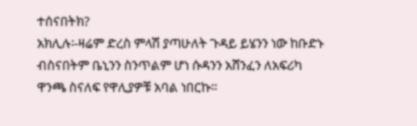ተሰናበትክ?
አክሊሉ፡-ዛሬም ድረስ ምላሽ ያጣሁለት ጉዳይ ይሄንን ነው ከቡድኑ ብስናበትም ቤኒንን ስንጥልም ሆነ ሱዳንን አሸንፈን ለአፍሪካ ዋንጫ ስናለፍ የዋሊያዎቹ አባል ነበርኩ፡፡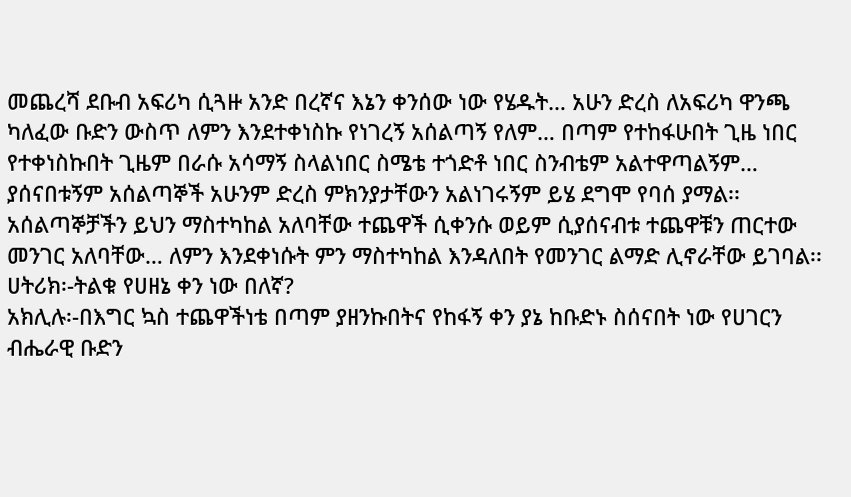መጨረሻ ደቡብ አፍሪካ ሲጓዙ አንድ በረኛና እኔን ቀንሰው ነው የሄዱት… አሁን ድረስ ለአፍሪካ ዋንጫ ካለፈው ቡድን ውስጥ ለምን እንደተቀነስኩ የነገረኝ አሰልጣኝ የለም… በጣም የተከፋሁበት ጊዜ ነበር የተቀነስኩበት ጊዜም በራሱ አሳማኝ ስላልነበር ስሜቴ ተጎድቶ ነበር ስንብቴም አልተዋጣልኝም… ያሰናበቱኝም አሰልጣኞች አሁንም ድረስ ምክንያታቸውን አልነገሩኝም ይሄ ደግሞ የባሰ ያማል፡፡ አሰልጣኞቻችን ይህን ማስተካከል አለባቸው ተጨዋች ሲቀንሱ ወይም ሲያሰናብቱ ተጨዋቹን ጠርተው መንገር አለባቸው… ለምን እንደቀነሱት ምን ማስተካከል እንዳለበት የመንገር ልማድ ሊኖራቸው ይገባል፡፡
ሀትሪክ፡-ትልቁ የሀዘኔ ቀን ነው በለኛ?
አክሊሉ፡-በእግር ኳስ ተጨዋችነቴ በጣም ያዘንኩበትና የከፋኝ ቀን ያኔ ከቡድኑ ስሰናበት ነው የሀገርን ብሔራዊ ቡድን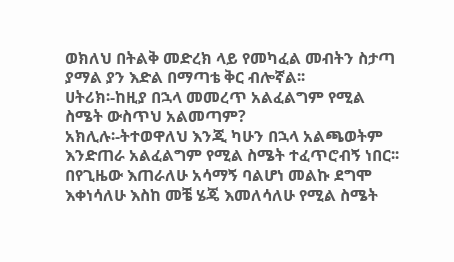ወክለህ በትልቅ መድረክ ላይ የመካፈል መብትን ስታጣ ያማል ያን እድል በማጣቴ ቅር ብሎኛል፡፡
ሀትሪክ፡-ከዚያ በኋላ መመረጥ አልፈልግም የሚል ስሜት ውስጥህ አልመጣም?
አክሊሉ፡-ትተወዋለህ እንጂ ካሁን በኋላ አልጫወትም እንድጠራ አልፈልግም የሚል ስሜት ተፈጥሮብኝ ነበር፡፡ በየጊዜው እጠራለሁ አሳማኝ ባልሆነ መልኩ ደግሞ እቀነሳለሁ እስከ መቼ ሄጄ እመለሳለሁ የሚል ስሜት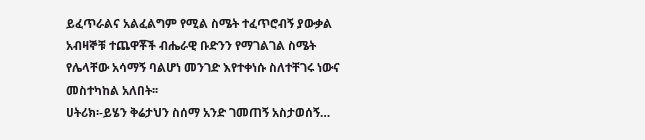ይፈጥራልና አልፈልግም የሚል ስሜት ተፈጥሮብኝ ያውቃል አብዛኞቹ ተጨዋቾች ብሔራዊ ቡድንን የማገልገል ስሜት የሌላቸው አሳማኝ ባልሆነ መንገድ እየተቀነሱ ስለተቸገሩ ነውና መስተካከል አለበት፡፡
ሀትሪክ፡-ይሄን ቅሬታህን ስሰማ አንድ ገመጠኝ አስታወሰኝ…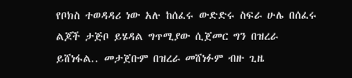የቦክስ ተወዳዳሪ ነው አሉ ከሰፈሩ ውድድሩ ስፍራ ሁሌ በሰፈሩ ልጆች ታጅቦ ይሄዳል ግጥሚያው ሲጀመር ግን በዝረራ ይሸነፋል.. መታጀቡም በዝረራ መሸነፉም ብዙ ጊዜ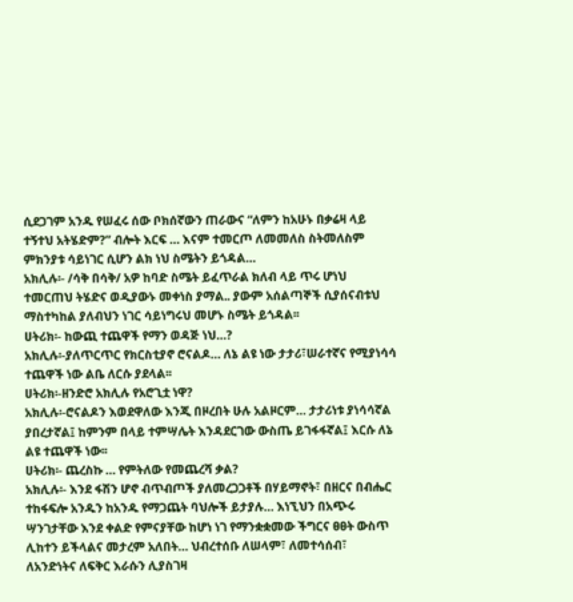ሲደጋገም አንዱ የሠፈሩ ሰው ቦክሰኛውን ጠራውና “ለምን ከአሁኑ በቃሬዛ ላይ ተኝተህ አትሄድም?” ብሎት እርፍ … እናም ተመርጦ ለመመለስ ስትመለስም ምክንያቱ ሳይነገር ሲሆን ልክ ነህ ስሜትን ይጎዳል…
አክሊሉ፡- /ሳቅ በሳቅ/ አዎ ከባድ ስሜት ይፈጥራል ክለብ ላይ ጥሩ ሆነህ ተመርጠህ ትሄድና ወዲያውኑ መቀነስ ያማል.. ያውም አሰልጣኞች ሲያሰናብቱህ ማስተካከል ያለብህን ነገር ሳይነግሩህ መሆኑ ስሜት ይጎዳል፡፡
ሀትሪክ፡- ከውጪ ተጨዋች የማን ወዳጅ ነህ…?
አክሊሉ፡-ያለጥርጥር የክርስቲያኖ ሮናልዶ… ለኔ ልዩ ነው ታታሪ፣ሠራተኛና የሚያነሳሳ ተጨዋች ነው ልቤ ለርሱ ያደላል፡፡
ሀትሪክ፡-ዘንድሮ አክሊሉ የአሮጊቷ ነዋ?
አክሊሉ፡-ሮናልዶን እወደዋለው እንጂ በዞረበት ሁሉ አልዞርም… ታታሪነቱ ያነሳሳኛል ያበረታኛል፤ ከምንም በላይ ተምሣሌት እንዳደርገው ውስጤ ይገፋፋኛል፤ እርሱ ለኔ ልዩ ተጨዋች ነው፡፡
ሀትሪክ፡- ጨረስኩ … የምትለው የመጨረሻ ቃል?
አክሊሉ፡- እንደ ፋሽን ሆኖ ብጥብጦች ያለመረጋጋቶች በሃይማኖት፣ በዘርና በብሔር ተከፋፍሎ አንዱን ከአንዱ የማጋጨት ባህሎች ይታያሉ… እነኚህን በአጭሩ ሣንገታቸው እንደ ቀልድ የምናያቸው ከሆነ ነገ የማንቋቋመው ችግርና ፀፀት ውስጥ ሊከተን ይችላልና መታረም አለበት… ህብረተሰቡ ለሠላም፣ ለመተሳሰብ፣ ለአንድነትና ለፍቅር እራሱን ሊያስገዛ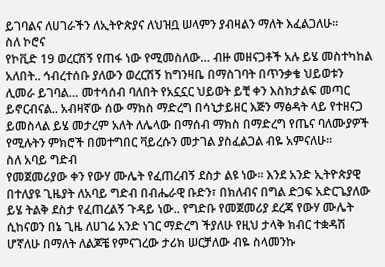ይገባልና ለሀገራችን ለኢትዮጵያና ለህዝቧ ሠላምን ያብዛልን ማለት እፈልጋለሁ፡፡
ስለ ኮሮና
የኮቪድ 19 ወረርሽኝ የጠፋ ነው የሚመስለው… ብዙ መዘናጋቶች አሉ ይሄ መስተካከል አለበት.. ኅብረተሰቡ ያለውን ወረርሽኝ ከግንዛቤ በማስገባት በጥንቃቄ ህይወቱን ሊመራ ይገባል… መተሳሰብ ባለበት የአኗኗር ህይወት ይቺ ቀን እስክታልፍ መጣር ይኖርብናል.. አብዛኛው ሰው ማክስ ማድረግ በሳኒታይዘር እጅን ማፅዳት ላይ የተዘናጋ ይመስላል ይሄ መታረም አለት ለሌላው በማሰብ ማክስ በማድረግ የጤና ባለሙያዎች የሚሉትን ምክሮች በመተግበር ቫይረሱን መታገል ያስፈልጋል ብዬ አምናለሁ፡፡
ስለ አባይ ግድብ
የመጀመሪያው ቀን የውሃ ሙሌት የፈጠረብኝ ደስታ ልዩ ነው፡፡ እንደ አንድ ኢትዮጵያዊ በተለያዩ ጊዜያት ለአባይ ግድብ በብሔራዊ ቡድን፣ በክለብና በግል ድጋፍ አድርጌያለው ይሄ ትልቅ ደስታ የፈጠረልኝ ጉዳይ ነው.. የግድቡ የመጀመሪያ ደረጃ የውሃ ሙሌት ሲከናወን በኔ ጊዜ ለሀገሬ አንድ ነገር ማድረግ ችያለሁ የዚህ ታላቅ ክብር ተቋዳሽ ሆኛለሁ በማለት ለልጆቼ የምናገረው ታሪክ ሠርቻለው ብዬ ስላመንኩ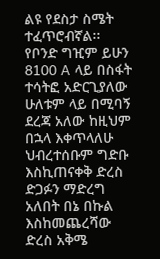ልዩ የደስታ ስሜት ተፈጥሮብኛል፡፡ የቦንድ ግዢም ይሁን 8100 A ላይ በስፋት ተሳትፎ አድርጊያለው ሁለቱም ላይ በሚባኝ ደረጃ አለው ከዚህም በኋላ እቀጥላለሁ ህብረተሰቡም ግድቡ እስኪጠናቀቅ ድረስ ድጋፉን ማድረግ አለበት በኔ በኩል እስከመጨረሻው ድረስ አቅሜ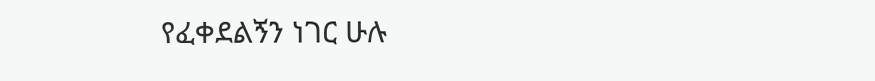የፈቀደልኝን ነገር ሁሉ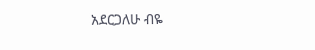አደርጋለሁ ብዬ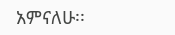አምናለሁ፡፡